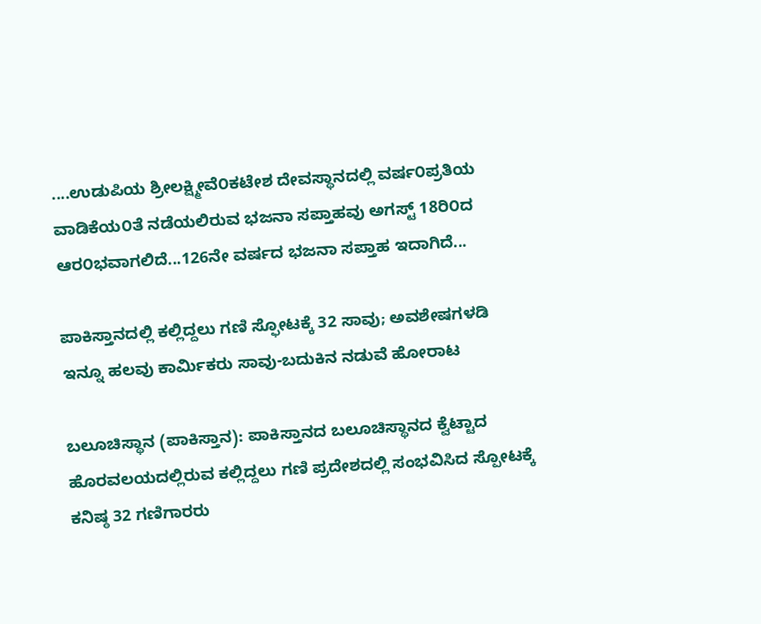....ಉಡುಪಿಯ ಶ್ರೀಲಕ್ಷ್ಮೀವೆ೦ಕಟೇಶ ದೇವಸ್ಥಾನದಲ್ಲಿ ವರ್ಷ೦ಪ್ರತಿಯ ವಾಡಿಕೆಯ೦ತೆ ನಡೆಯಲಿರುವ ಭಜನಾ ಸಪ್ತಾಹವು ಅಗಸ್ಟ್ 18ರಿ೦ದ ಆರ೦ಭವಾಗಲಿದೆ...126ನೇ ವರ್ಷದ ಭಜನಾ ಸಪ್ತಾಹ ಇದಾಗಿದೆ...

ಪಾಕಿಸ್ತಾನದಲ್ಲಿ ಕಲ್ಲಿದ್ದಲು ಗಣಿ ಸ್ಫೋಟಕ್ಕೆ 32 ಸಾವು; ಅವಶೇಷಗಳಡಿ ಇನ್ನೂ ಹಲವು ಕಾರ್ಮಿಕರು ಸಾವು-ಬದುಕಿನ ನಡುವೆ ಹೋರಾಟ

ಬಲೂಚಿಸ್ಥಾನ (ಪಾಕಿಸ್ತಾನ): ಪಾಕಿಸ್ತಾನದ ಬಲೂಚಿಸ್ಥಾನದ ಕ್ವೆಟ್ಟಾದ ಹೊರವಲಯದಲ್ಲಿರುವ ಕಲ್ಲಿದ್ದಲು ಗಣಿ ಪ್ರದೇಶದಲ್ಲಿ ಸಂಭವಿಸಿದ ಸ್ಪೋಟಕ್ಕೆ ಕನಿಷ್ಠ 32 ಗಣಿಗಾರರು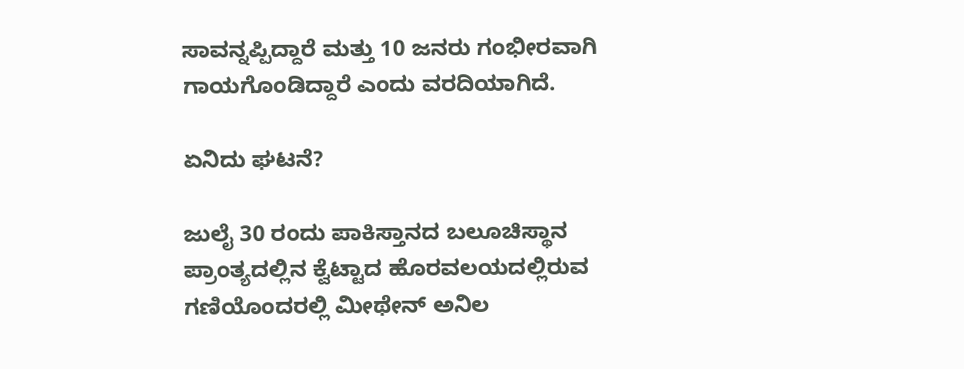ಸಾವನ್ನಪ್ಪಿದ್ದಾರೆ ಮತ್ತು 10 ಜನರು ಗಂಭೀರವಾಗಿ ಗಾಯಗೊಂಡಿದ್ದಾರೆ ಎಂದು ವರದಿಯಾಗಿದೆ.

ಏನಿದು ಘಟನೆ?

ಜುಲೈ 30 ರಂದು ಪಾಕಿಸ್ತಾನದ ಬಲೂಚಿಸ್ಥಾನ ಪ್ರಾಂತ್ಯದಲ್ಲಿನ ಕ್ವೆಟ್ಟಾದ ಹೊರವಲಯದಲ್ಲಿರುವ ಗಣಿಯೊಂದರಲ್ಲಿ ಮೀಥೇನ್ ಅನಿಲ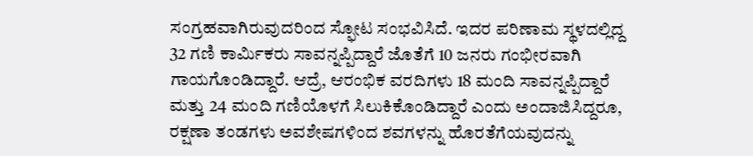ಸಂಗ್ರಹವಾಗಿರುವುದರಿಂದ ಸ್ಫೋಟ ಸಂಭವಿಸಿದೆ. ಇದರ ಪರಿಣಾಮ ಸ್ಥಳದಲ್ಲಿದ್ದ 32 ಗಣಿ ಕಾರ್ಮಿಕರು ಸಾವನ್ನಪ್ಪಿದ್ದಾರೆ ಜೊತೆಗೆ 10 ಜನರು ಗಂಭೀರವಾಗಿ ಗಾಯಗೊಂಡಿದ್ದಾರೆ. ಆದ್ರೆ, ಆರಂಭಿಕ ವರದಿಗಳು 18 ಮಂದಿ ಸಾವನ್ನಪ್ಪಿದ್ದಾರೆ ಮತ್ತು 24 ಮಂದಿ ಗಣಿಯೊಳಗೆ ಸಿಲುಕಿಕೊಂಡಿದ್ದಾರೆ ಎಂದು ಅಂದಾಜಿಸಿದ್ದರೂ, ರಕ್ಷಣಾ ತಂಡಗಳು ಅವಶೇಷಗಳಿಂದ ಶವಗಳನ್ನು ಹೊರತೆಗೆಯವುದನ್ನು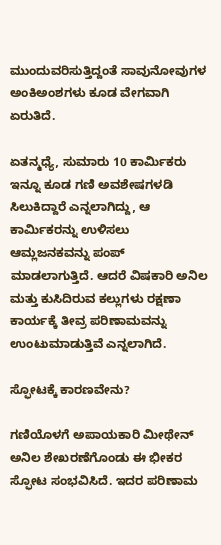ಮುಂದುವರಿಸುತ್ತಿದ್ದಂತೆ ಸಾವುನೋವುಗಳ ಅಂಕಿಅಂಶಗಳು ಕೂಡ ವೇಗವಾಗಿ ಏರುತಿದೆ.

ಏತನ್ಮಧ್ಯೆ, ಸುಮಾರು 10 ಕಾರ್ಮಿಕರು ಇನ್ನೂ ಕೂಡ ಗಣಿ ಅವಶೇಷಗಳಡಿ ಸಿಲುಕಿದ್ದಾರೆ ಎನ್ನಲಾಗಿದ್ದು, ಆ ಕಾರ್ಮಿಕರನ್ನು ಉಳಿಸಲು ಆಮ್ಲಜನಕವನ್ನು ಪಂಪ್ ಮಾಡಲಾಗುತ್ತಿದೆ. ಆದರೆ ವಿಷಕಾರಿ ಅನಿಲ ಮತ್ತು ಕುಸಿದಿರುವ ಕಲ್ಲುಗಳು ರಕ್ಷಣಾ ಕಾರ್ಯಕ್ಕೆ ತೀವ್ರ ಪರಿಣಾಮವನ್ನು ಉಂಟುಮಾಡುತ್ತಿವೆ ಎನ್ನಲಾಗಿದೆ.

ಸ್ಫೋಟಕ್ಕೆ ಕಾರಣವೇನು?

ಗಣಿಯೊಳಗೆ ಅಪಾಯಕಾರಿ ಮೀಥೇನ್ ಅನಿಲ ಶೇಖರಣೆಗೊಂಡು ಈ ಭೀಕರ ಸ್ಫೋಟ ಸಂಭವಿಸಿದೆ. ಇದರ ಪರಿಣಾಮ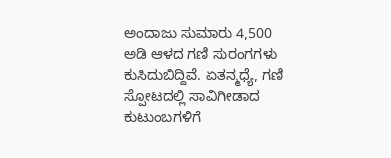ಅಂದಾಜು ಸುಮಾರು 4,500 ಅಡಿ ಆಳದ ಗಣಿ ಸುರಂಗಗಳು ಕುಸಿದುಬಿದ್ದಿವೆ. ಏತನ್ಮಧ್ಯೆ, ಗಣಿ ಸ್ಪೋಟದಲ್ಲಿ ಸಾವಿಗೀಡಾದ ಕುಟುಂಬಗಳಿಗೆ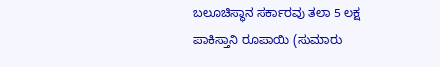ಬಲೂಚಿಸ್ಥಾನ ಸರ್ಕಾರವು ತಲಾ 5 ಲಕ್ಷ ಪಾಕಿಸ್ತಾನಿ ರೂಪಾಯಿ (ಸುಮಾರು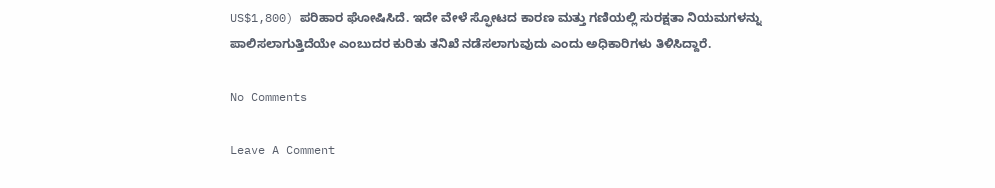US$1,800) ಪರಿಹಾರ ಘೋಷಿಸಿದೆ. ಇದೇ ವೇಳೆ ಸ್ಫೋಟದ ಕಾರಣ ಮತ್ತು ಗಣಿಯಲ್ಲಿ ಸುರಕ್ಷತಾ ನಿಯಮಗಳನ್ನು ಪಾಲಿಸಲಾಗುತ್ತಿದೆಯೇ ಎಂಬುದರ ಕುರಿತು ತನಿಖೆ ನಡೆಸಲಾಗುವುದು ಎಂದು ಅಧಿಕಾರಿಗಳು ತಿಳಿಸಿದ್ದಾರೆ.

No Comments

Leave A Comment